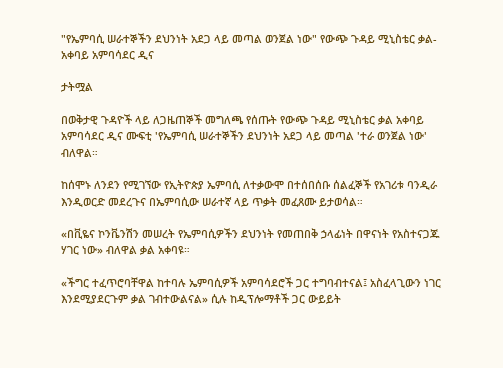"የኤምባሲ ሠራተኞችን ደህንነት አደጋ ላይ መጣል ወንጀል ነው" የውጭ ጉዳይ ሚኒስቴር ቃል-አቀባይ አምባሳደር ዲና

ታትሟል

በወቅታዊ ጉዳዮች ላይ ለጋዜጠኞች መግለጫ የሰጡት የውጭ ጉዳይ ሚኒስቴር ቃል አቀባይ አምባሳደር ዲና ሙፍቲ 'የኤምባሲ ሠራተኞችን ደህንነት አደጋ ላይ መጣል 'ተራ ወንጀል ነው' ብለዋል።

ከሰሞኑ ለንደን የሚገኘው የኢትዮጵያ ኤምባሲ ለተቃውሞ በተሰበሰቡ ሰልፈኞች የአገሪቱ ባንዲራ እንዲወርድ መደረጉና በኤምባሲው ሠራተኛ ላይ ጥቃት መፈጸሙ ይታወሳል።

«በቪዬና ኮንቬንሽን መሠረት የኤምባሲዎችን ደህንነት የመጠበቅ ኃላፊነት በዋናነት የአስተናጋጁ ሃገር ነው» ብለዋል ቃል አቀባዩ።

«ችግር ተፈጥሮባቸዋል ከተባሉ ኤምባሲዎች አምባሳደሮች ጋር ተግባብተናል፤ አስፈላጊውን ነገር እንደሚያደርጉም ቃል ገብተውልናል» ሲሉ ከዲፕሎማቶች ጋር ውይይት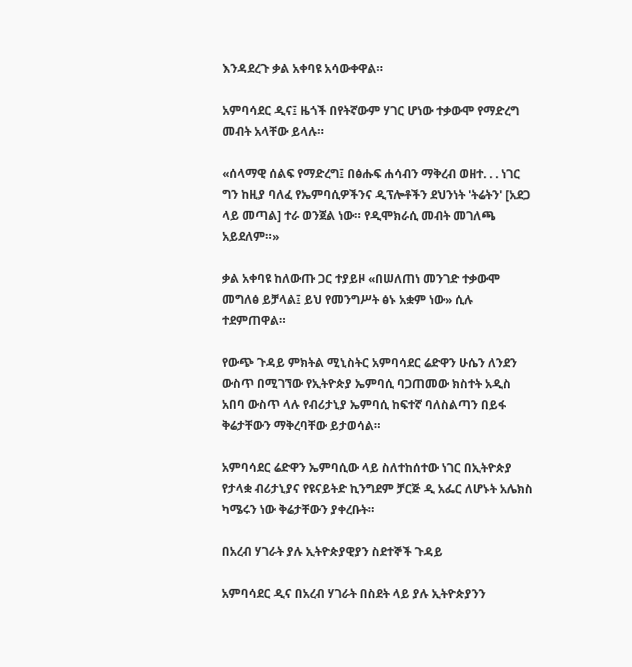እንዳደረጉ ቃል አቀባዩ አሳውቀዋል።

አምባሳደር ዲና፤ ዜጎች በየትኛውም ሃገር ሆነው ተቃውሞ የማድረግ መብት አላቸው ይላሉ።

«ሰላማዊ ሰልፍ የማድረግ፤ በፅሑፍ ሐሳብን ማቅረብ ወዘተ. . . ነገር ግን ከዚያ ባለፈ የኤምባሲዎችንና ዲፕሎቶችን ደህንነት 'ትሬትን' [አደጋ ላይ መጣል] ተራ ወንጀል ነው። የዲሞክራሲ መብት መገለጫ አይደለም።»

ቃል አቀባዩ ከለውጡ ጋር ተያይዞ «በሠለጠነ መንገድ ተቃውሞ መግለፅ ይቻላል፤ ይህ የመንግሥት ፅኑ አቋም ነው» ሲሉ ተደምጠዋል።

የውጭ ጉዳይ ምክትል ሚኒስትር አምባሳደር ሬድዋን ሁሴን ለንደን ውስጥ በሚገኘው የኢትዮጵያ ኤምባሲ ባጋጠመው ክስተት አዲስ አበባ ውስጥ ላሉ የብሪታኒያ ኤምባሲ ከፍተኛ ባለስልጣን በይፋ ቅሬታቸውን ማቅረባቸው ይታወሳል።

አምባሳደር ሬድዋን ኤምባሲው ላይ ስለተከሰተው ነገር በኢትዮጵያ የታላቋ ብሪታኒያና የዩናይትድ ኪንግደም ቻርጅ ዲ አፌር ለሆኑት አሌክስ ካሜሩን ነው ቅሬታቸውን ያቀረቡት።

በአረብ ሃገራት ያሉ ኢትዮጵያዊያን ስደተኞች ጉዳይ

አምባሳደር ዲና በአረብ ሃገራት በስደት ላይ ያሉ ኢትዮጵያንን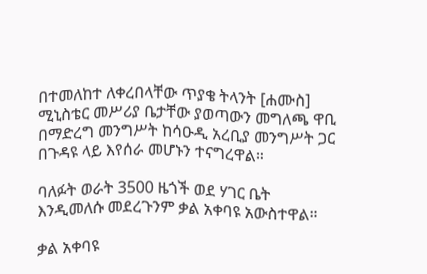በተመለከተ ለቀረበላቸው ጥያቄ ትላንት [ሐሙስ] ሚኒስቴር መሥሪያ ቤታቸው ያወጣውን መግለጫ ዋቢ በማድረግ መንግሥት ከሳዑዲ አረቢያ መንግሥት ጋር በጉዳዩ ላይ እየሰራ መሆኑን ተናግረዋል።

ባለፉት ወራት 3500 ዜጎች ወደ ሃገር ቤት እንዲመለሱ መደረጉንም ቃል አቀባዩ አውስተዋል።

ቃል አቀባዩ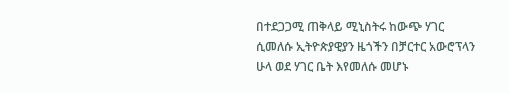በተደጋጋሚ ጠቅላይ ሚኒስትሩ ከውጭ ሃገር ሲመለሱ ኢትዮጵያዊያን ዜጎችን በቻርተር አውሮፕላን ሁላ ወደ ሃገር ቤት እየመለሱ መሆኑ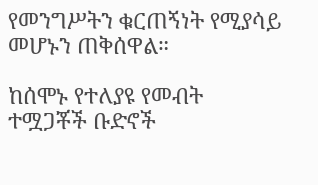የመንግሥትን ቁርጠኝነት የሚያሳይ መሆኑን ጠቅሰዋል።

ከሰሞኑ የተለያዩ የመብት ተሟጋቾች ቡድኖች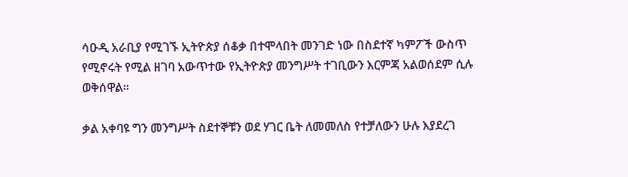ሳዑዲ አራቢያ የሚገኙ ኢትዮጵያ ሰቆቃ በተሞላበት መንገድ ነው በስደተኛ ካምፖች ውስጥ የሚኖሩት የሚል ዘገባ አውጥተው የኢትዮጵያ መንግሥት ተገቢውን እርምጃ አልወሰደም ሲሉ ወቅሰዋል።

ቃል አቀባዩ ግን መንግሥት ስደተኞቹን ወደ ሃገር ቤት ለመመለስ የተቻለውን ሁሉ እያደረገ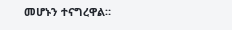መሆኑን ተናግረዋል።